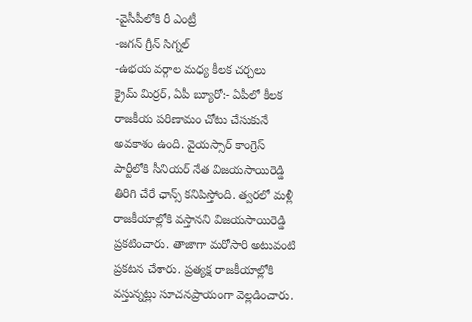-వైసీపీలోకి రీ ఎంట్రీ
-జగన్ గ్రీన్ సిగ్నల్
-ఉభయ వర్గాల మధ్య కీలక చర్చలు
క్రైమ్ మిర్రర్, ఏపీ బ్యూరో:- ఏపీలో కీలక రాజకీయ పరిణామం చోటు చేసుకునే అవకాశం ఉంది. వైయస్సార్ కాంగ్రెస్ పార్టీలోకి సీనియర్ నేత విజయసాయిరెడ్డి తిరిగి చేరే ఛాన్స్ కనిపిస్తోంది. త్వరలో మళ్లీ రాజకీయాల్లోకి వస్తానని విజయసాయిరెడ్డి ప్రకటించారు. తాజాగా మరోసారి అటువంటి ప్రకటన చేశారు. ప్రత్యక్ష రాజకీయాల్లోకి వస్తున్నట్లు సూచనప్రాయంగా వెల్లడించారు.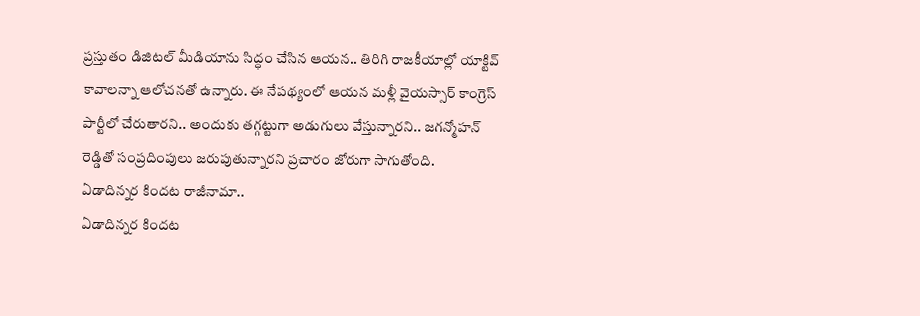ప్రస్తుతం డిజిటల్ మీడియాను సిద్ధం చేసిన ఆయన.. తిరిగి రాజకీయాల్లో యాక్టివ్ కావాలన్నా ఆలోచనతో ఉన్నారు. ఈ నేపథ్యంలో ఆయన మళ్లీ వైయస్సార్ కాంగ్రెస్ పార్టీలో చేరుతారని.. అందుకు తగ్గట్టుగా అడుగులు వేస్తున్నారని.. జగన్మోహన్ రెడ్డితో సంప్రదింపులు జరుపుతున్నారని ప్రచారం జోరుగా సాగుతోంది.
ఏడాదిన్నర కిందట రాజీనామా..
ఏడాదిన్నర కిందట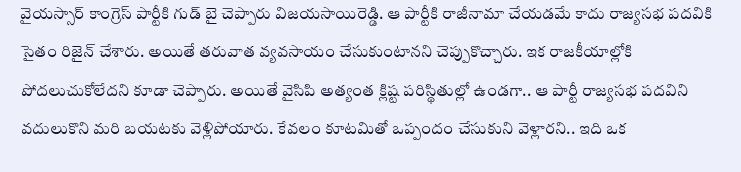వైయస్సార్ కాంగ్రెస్ పార్టీకి గుడ్ బై చెప్పారు విజయసాయిరెడ్డి. ఆ పార్టీకి రాజీనామా చేయడమే కాదు రాజ్యసభ పదవికి సైతం రిజైన్ చేశారు. అయితే తరువాత వ్యవసాయం చేసుకుంటానని చెప్పుకొచ్చారు. ఇక రాజకీయాల్లోకి పోదలుచుకోలేదని కూడా చెప్పారు. అయితే వైసిపి అత్యంత క్లిష్ట పరిస్థితుల్లో ఉండగా.. ఆ పార్టీ రాజ్యసభ పదవిని వదులుకొని మరి బయటకు వెళ్లిపోయారు. కేవలం కూటమితో ఒప్పందం చేసుకుని వెళ్లారని.. ఇది ఒక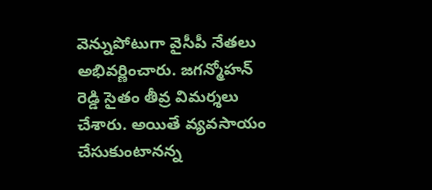వెన్నుపోటుగా వైసీపీ నేతలు అభివర్ణించారు. జగన్మోహన్ రెడ్డి సైతం తీవ్ర విమర్శలు చేశారు. అయితే వ్యవసాయం చేసుకుంటానన్న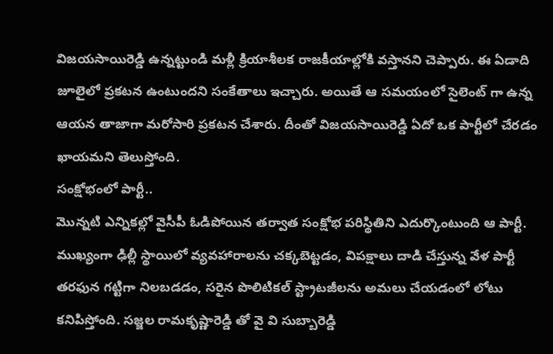విజయసాయిరెడ్డి ఉన్నట్టుండి మళ్లీ క్రియాశీలక రాజకీయాల్లోకి వస్తానని చెప్పారు. ఈ ఏడాది జూలైలో ప్రకటన ఉంటుందని సంకేతాలు ఇచ్చారు. అయితే ఆ సమయంలో సైలెంట్ గా ఉన్న ఆయన తాజాగా మరోసారి ప్రకటన చేశారు. దీంతో విజయసాయిరెడ్డి ఏదో ఒక పార్టీలో చేరడం ఖాయమని తెలుస్తోంది.
సంక్షోభంలో పార్టీ..
మొన్నటి ఎన్నికల్లో వైసీపీ ఓడిపోయిన తర్వాత సంక్షోభ పరిస్థితిని ఎదుర్కొంటుంది ఆ పార్టీ. ముఖ్యంగా ఢిల్లీ స్థాయిలో వ్యవహారాలను చక్కబెట్టడం, విపక్షాలు దాడి చేస్తున్న వేళ పార్టీ తరఫున గట్టిగా నిలబడడం, సరైన పొలిటికల్ స్ట్రాటజీలను అమలు చేయడంలో లోటు కనిపిస్తోంది. సజ్జల రామకృష్ణారెడ్డి తో వై వి సుబ్బారెడ్డి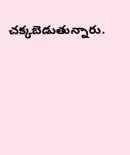చక్కబెడుతున్నారు.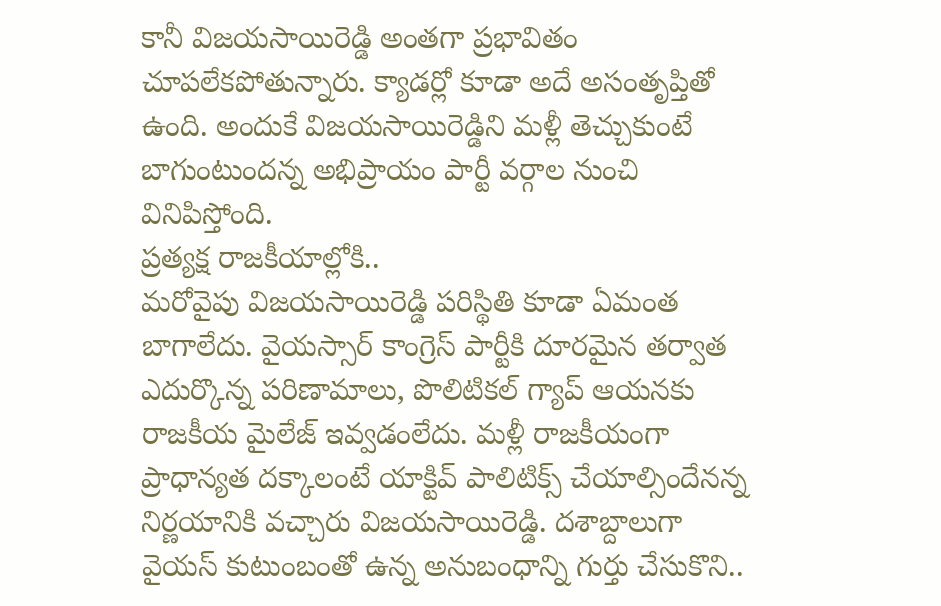కానీ విజయసాయిరెడ్డి అంతగా ప్రభావితం చూపలేకపోతున్నారు. క్యాడర్లో కూడా అదే అసంతృప్తితో ఉంది. అందుకే విజయసాయిరెడ్డిని మళ్లీ తెచ్చుకుంటే బాగుంటుందన్న అభిప్రాయం పార్టీ వర్గాల నుంచి వినిపిస్తోంది.
ప్రత్యక్ష రాజకీయాల్లోకి..
మరోవైపు విజయసాయిరెడ్డి పరిస్థితి కూడా ఏమంత బాగాలేదు. వైయస్సార్ కాంగ్రెస్ పార్టీకి దూరమైన తర్వాత ఎదుర్కొన్న పరిణామాలు, పొలిటికల్ గ్యాప్ ఆయనకు రాజకీయ మైలేజ్ ఇవ్వడంలేదు. మళ్లీ రాజకీయంగా ప్రాధాన్యత దక్కాలంటే యాక్టివ్ పాలిటిక్స్ చేయాల్సిందేనన్న నిర్ణయానికి వచ్చారు విజయసాయిరెడ్డి. దశాబ్దాలుగా వైయస్ కుటుంబంతో ఉన్న అనుబంధాన్ని గుర్తు చేసుకొని..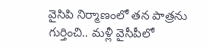వైసిపి నిర్మాణంలో తన పాత్రను గుర్తించి.. మళ్లీ వైసీపీలో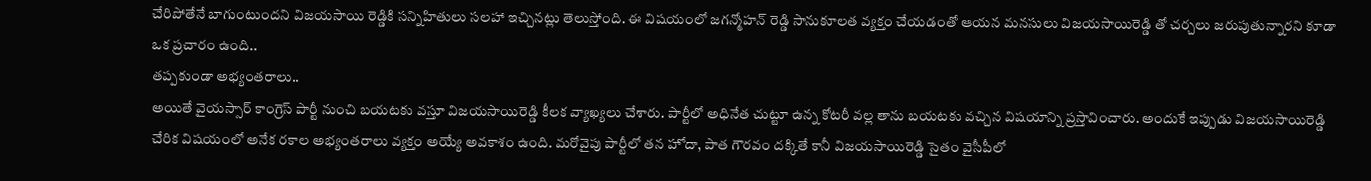చేరిపోతేనే బాగుంటుందని విజయసాయి రెడ్డికి సన్నిహితులు సలహా ఇచ్చినట్లు తెలుస్తోంది. ఈ విషయంలో జగన్మోహన్ రెడ్డి సానుకూలత వ్యక్తం చేయడంతో ఆయన మనసులు విజయసాయిరెడ్డి తో చర్చలు జరుపుతున్నారని కూడా ఒక ప్రచారం ఉంది..
తప్పకుండా అభ్యంతరాలు..
అయితే వైయస్సార్ కాంగ్రెస్ పార్టీ నుంచి బయటకు వస్తూ విజయసాయిరెడ్డి కీలక వ్యాఖ్యలు చేశారు. పార్టీలో అధినేత చుట్టూ ఉన్న కోటరీ వల్ల తాను బయటకు వచ్చిన విషయాన్ని ప్రస్తావించారు. అందుకే ఇప్పుడు విజయసాయిరెడ్డి చేరిక విషయంలో అనేక రకాల అభ్యంతరాలు వ్యక్తం అయ్యే అవకాశం ఉంది. మరోవైపు పార్టీలో తన హోదా, పాత గౌరవం దక్కితే కానీ విజయసాయిరెడ్డి సైతం వైసీపీలో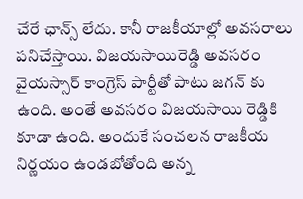చేరే ఛాన్స్ లేదు. కానీ రాజకీయాల్లో అవసరాలు పనిచేస్తాయి. విజయసాయిరెడ్డి అవసరం వైయస్సార్ కాంగ్రెస్ పార్టీతో పాటు జగన్ కు ఉంది. అంతే అవసరం విజయసాయి రెడ్డికి కూడా ఉంది. అందుకే సంచలన రాజకీయ నిర్ణయం ఉండబోతోంది అన్న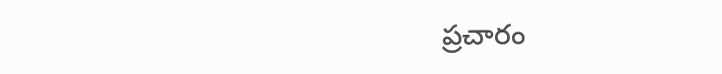ప్రచారం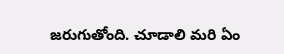జరుగుతోంది. చూడాలి మరి ఏం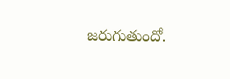జరుగుతుందో.